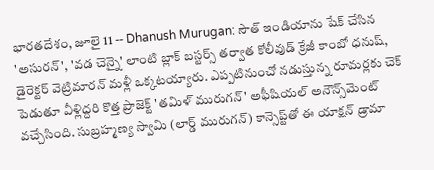భారతదేశం, జూలై 11 -- Dhanush Murugan: సౌత్ ఇండియాను షేక్ చేసిన 'అసురన్', 'వడ చెన్నై' లాంటి బ్లాక్ బస్టర్స్ తర్వాత కోలీవుడ్ క్రేజీ కాంబో ధనుష్, డైరెక్టర్ వెట్రిమారన్ మళ్లీ ఒక్కటయ్యారు. ఎప్పటినుంచో నడుస్తున్న రూమర్లకు చెక్ పెడుతూ వీళ్లిద్దరి కొత్త ప్రాజెక్ట్ 'తమిళ్ మురుగన్' అఫీషియల్ అనౌన్స్‌మెంట్ వచ్చేసింది. సుబ్రహ్మణ్య స్వామి (లార్డ్ మురుగన్) కాన్సెప్ట్‌తో ఈ యాక్షన్ డ్రామా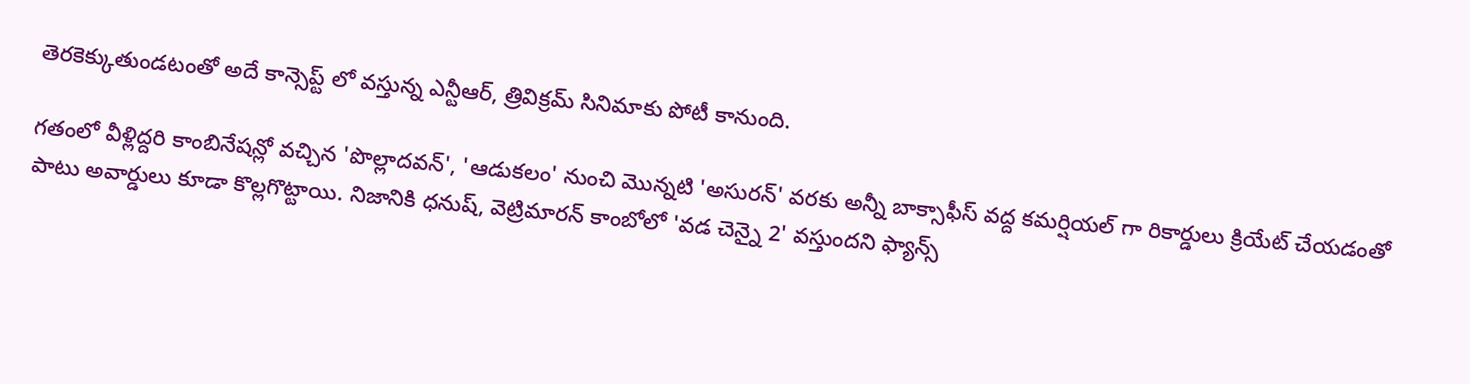తెరకెక్కుతుండటంతో అదే కాన్సెప్ట్ లో వస్తున్న ఎన్టీఆర్, త్రివిక్రమ్ సినిమాకు పోటీ కానుంది.

గతంలో వీళ్లిద్దరి కాంబినేషన్లో వచ్చిన 'పొల్లాదవన్', 'ఆడుకలం' నుంచి మొన్నటి 'అసురన్' వరకు అన్నీ బాక్సాఫీస్ వద్ద కమర్షియల్ గా రికార్డులు క్రియేట్ చేయడంతో పాటు అవార్డులు కూడా కొల్లగొట్టాయి. నిజానికి ధనుష్, వెట్రిమారన్ కాంబోలో 'వడ చెన్నై 2' వస్తుందని ఫ్యాన్స్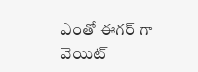ఎంతో ఈగర్ గా వెయిట్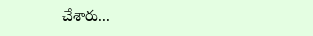చేశారు...